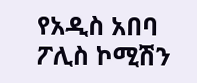የአዲስ አበባ ፖሊስ ኮሚሽን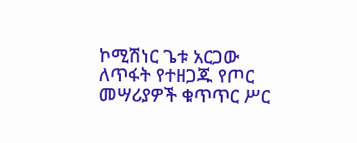ኮሚሽነር ጌቱ አርጋው ለጥፋት የተዘጋጁ የጦር መሣሪያዎች ቁጥጥር ሥር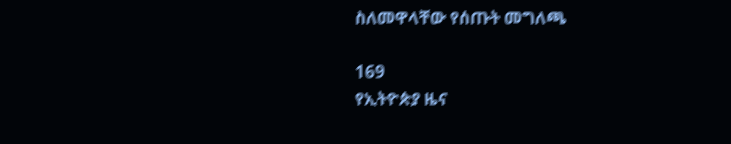ስለመዋላቸው የሰጡት መግለጫ

169
የኢትዮጵያ ዜና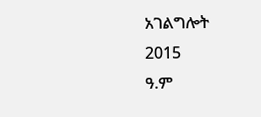አገልግሎት
2015
ዓ.ም